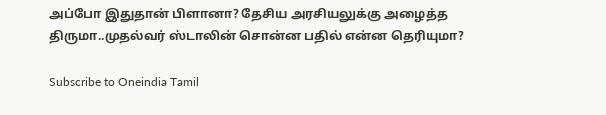அப்போ இதுதான் பிளானா? தேசிய அரசியலுக்கு அழைத்த திருமா..முதல்வர் ஸ்டாலின் சொன்ன பதில் என்ன தெரியுமா?

Subscribe to Oneindia Tamil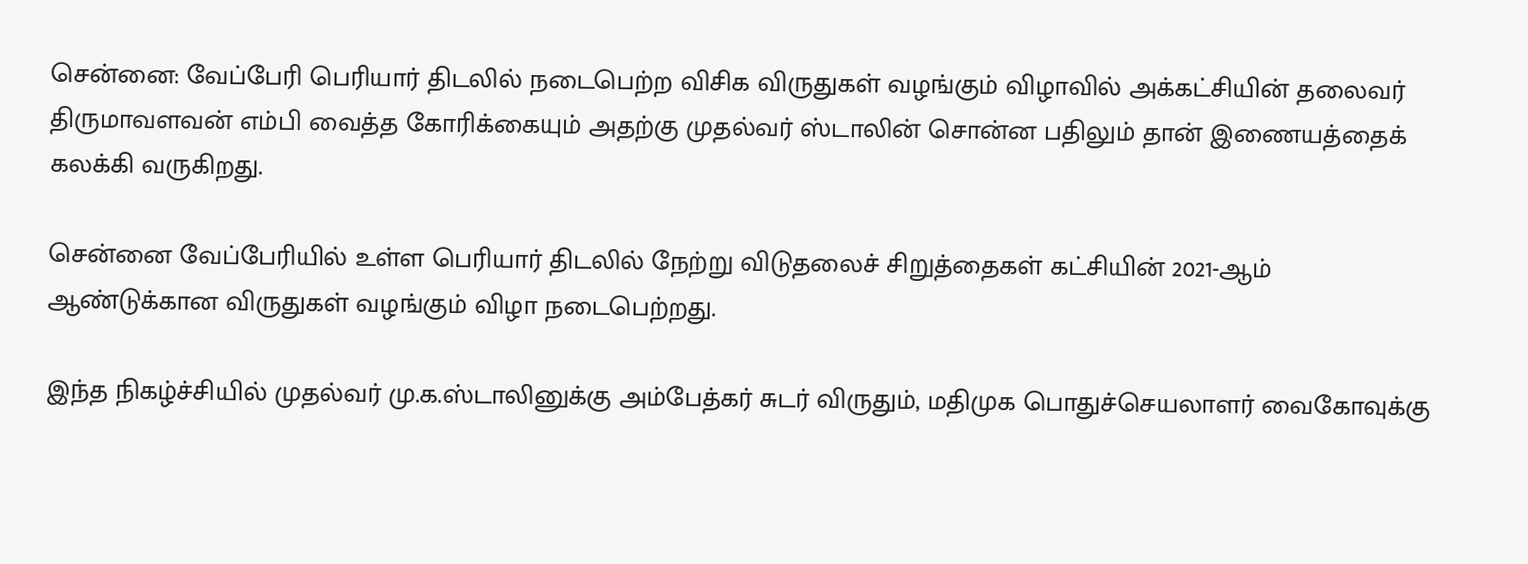சென்னை: வேப்பேரி பெரியார் திடலில் நடைபெற்ற விசிக விருதுகள் வழங்கும் விழாவில் அக்கட்சியின் தலைவர் திருமாவளவன் எம்பி வைத்த கோரிக்கையும் அதற்கு முதல்வர் ஸ்டாலின் சொன்ன பதிலும் தான் இணையத்தைக் கலக்கி வருகிறது.

சென்னை வேப்பேரியில் உள்ள பெரியார் திடலில் நேற்று விடுதலைச் சிறுத்தைகள் கட்சியின் 2021-ஆம் ஆண்டுக்கான விருதுகள் வழங்கும் விழா நடைபெற்றது.

இந்த நிகழ்ச்சியில் முதல்வர் மு.க.ஸ்டாலினுக்கு அம்பேத்கர் சுடர் விருதும், மதிமுக பொதுச்செயலாளர் வைகோவுக்கு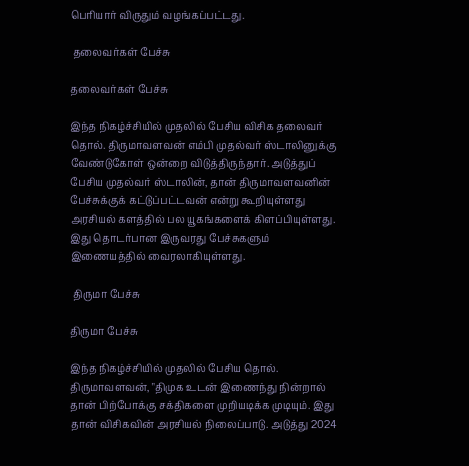பெரியார் விருதும் வழங்கப்பட்டது.

 தலைவர்கள் பேச்சு

தலைவர்கள் பேச்சு

இந்த நிகழ்ச்சியில் முதலில் பேசிய விசிக தலைவர் தொல். திருமாவளவன் எம்பி முதல்வர் ஸ்டாலினுக்கு வேண்டுகோள் ஒன்றை விடுத்திருந்தார். அடுத்துப் பேசிய முதல்வர் ஸ்டாலின், தான் திருமாவளவனின் பேச்சுக்குக் கட்டுப்பட்டவன் என்று கூறியுள்ளது அரசியல் களத்தில் பல யூகங்களைக் கிளப்பியுள்ளது. இது தொடர்பான இருவரது பேச்சுகளும் இணையத்தில் வைரலாகியுள்ளது.

 திருமா பேச்சு

திருமா பேச்சு

இந்த நிகழ்ச்சியில் முதலில் பேசிய தொல். திருமாவளவன், "திமுக உடன் இணைந்து நின்றால் தான் பிற்போக்கு சக்திகளை முறியடிக்க முடியும். இது தான் விசிகவின் அரசியல் நிலைப்பாடு. அடுத்து 2024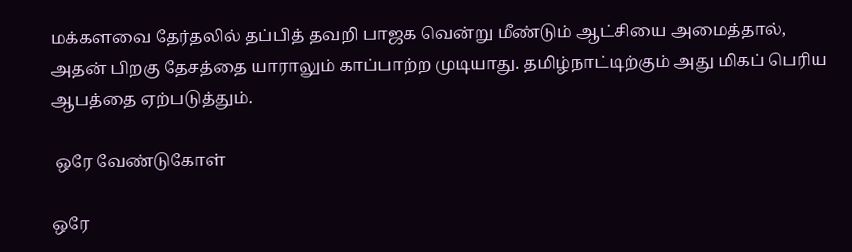மக்களவை தேர்தலில் தப்பித் தவறி பாஜக வென்று மீண்டும் ஆட்சியை அமைத்தால், அதன் பிறகு தேசத்தை யாராலும் காப்பாற்ற முடியாது. தமிழ்நாட்டிற்கும் அது மிகப் பெரிய ஆபத்தை ஏற்படுத்தும்.

 ஒரே வேண்டுகோள்

ஒரே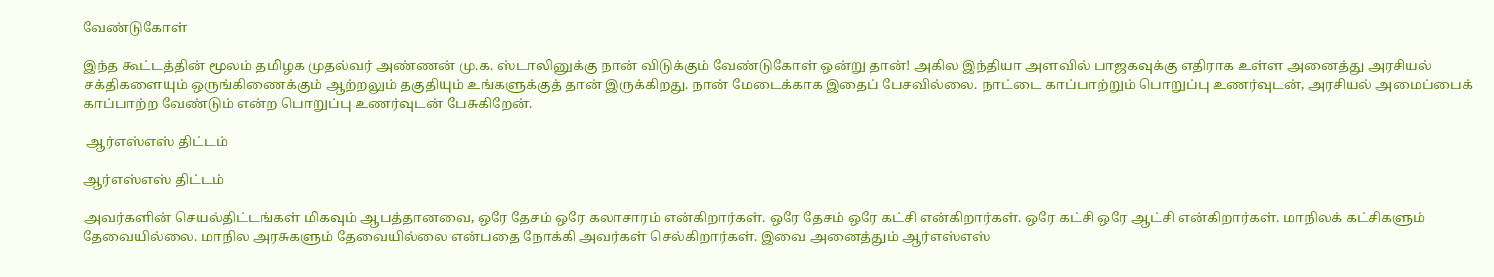வேண்டுகோள்

இந்த கூட்டத்தின் மூலம் தமிழக முதல்வர் அண்ணன் மு.க. ஸ்டாலினுக்கு நான் விடுக்கும் வேண்டுகோள் ஒன்று தான்! அகில இந்தியா அளவில் பாஜகவுக்கு எதிராக உள்ள அனைத்து அரசியல் சக்திகளையும் ஒருங்கிணைக்கும் ஆற்றலும் தகுதியும் உங்களுக்குத் தான் இருக்கிறது. நான் மேடைக்காக இதைப் பேசவில்லை. நாட்டை காப்பாற்றும் பொறுப்பு உணர்வுடன், அரசியல் அமைப்பைக் காப்பாற்ற வேண்டும் என்ற பொறுப்பு உணர்வுடன் பேசுகிறேன்.

 ஆர்எஸ்எஸ் திட்டம்

ஆர்எஸ்எஸ் திட்டம்

அவர்களின் செயல்திட்டங்கள் மிகவும் ஆபத்தானவை, ஒரே தேசம் ஒரே கலாசாரம் என்கிறார்கள். ஒரே தேசம் ஒரே கட்சி என்கிறார்கள். ஒரே கட்சி ஒரே ஆட்சி என்கிறார்கள். மாநிலக் கட்சிகளும் தேவையில்லை. மாநில அரசுகளும் தேவையில்லை என்பதை நோக்கி அவர்கள் செல்கிறார்கள். இவை அனைத்தும் ஆர்எஸ்எஸ்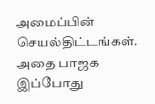அமைப்பின் செயல்திட்டங்கள். அதை பாஜக இப்போது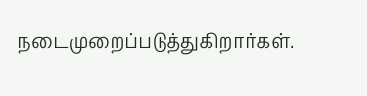நடைமுறைப்படுத்துகிறார்கள்.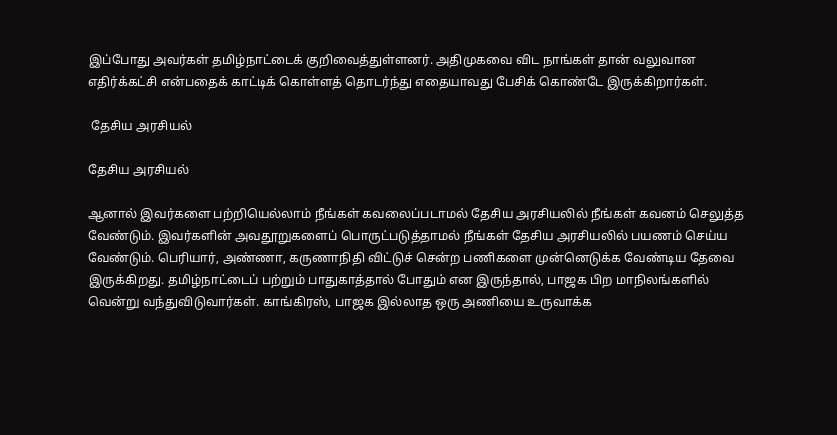இப்போது அவர்கள் தமிழ்நாட்டைக் குறிவைத்துள்ளனர். அதிமுகவை விட நாங்கள் தான் வலுவான எதிர்க்கட்சி என்பதைக் காட்டிக் கொள்ளத் தொடர்ந்து எதையாவது பேசிக் கொண்டே இருக்கிறார்கள்.

 தேசிய அரசியல்

தேசிய அரசியல்

ஆனால் இவர்களை பற்றியெல்லாம் நீங்கள் கவலைப்படாமல் தேசிய அரசியலில் நீங்கள் கவனம் செலுத்த வேண்டும். இவர்களின் அவதூறுகளைப் பொருட்படுத்தாமல் நீங்கள் தேசிய அரசியலில் பயணம் செய்ய வேண்டும். பெரியார், அண்ணா, கருணாநிதி விட்டுச் சென்ற பணிகளை முன்னெடுக்க வேண்டிய தேவை இருக்கிறது. தமிழ்நாட்டைப் பற்றும் பாதுகாத்தால் போதும் என இருந்தால், பாஜக பிற மாநிலங்களில் வென்று வந்துவிடுவார்கள். காங்கிரஸ், பாஜக இல்லாத ஒரு அணியை உருவாக்க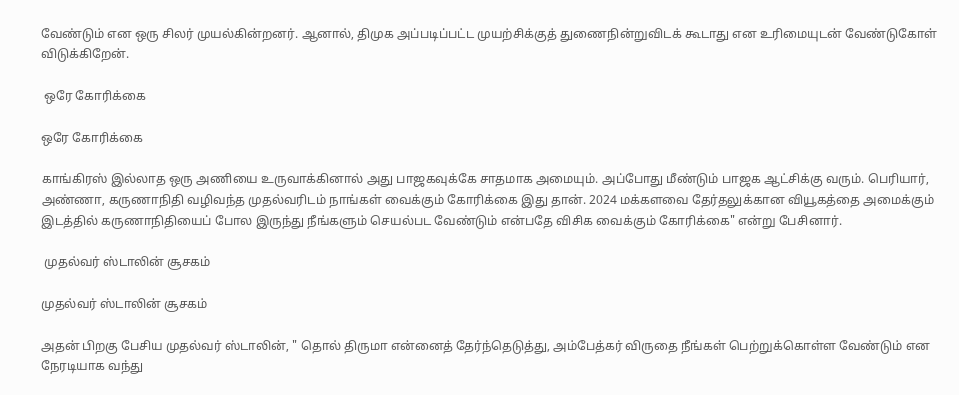வேண்டும் என ஒரு சிலர் முயல்கின்றனர். ஆனால், திமுக அப்படிப்பட்ட முயற்சிக்குத் துணைநின்றுவிடக் கூடாது என உரிமையுடன் வேண்டுகோள் விடுக்கிறேன்.

 ஒரே கோரிக்கை

ஒரே கோரிக்கை

காங்கிரஸ் இல்லாத ஒரு அணியை உருவாக்கினால் அது பாஜகவுக்கே சாதமாக அமையும். அப்போது மீண்டும் பாஜக ஆட்சிக்கு வரும். பெரியார், அண்ணா, கருணாநிதி வழிவந்த முதல்வரிடம் நாங்கள் வைக்கும் கோரிக்கை இது தான். 2024 மக்களவை தேர்தலுக்கான வியூகத்தை அமைக்கும் இடத்தில் கருணாநிதியைப் போல இருந்து நீங்களும் செயல்பட வேண்டும் என்பதே விசிக வைக்கும் கோரிக்கை" என்று பேசினார்.

 முதல்வர் ஸ்டாலின் சூசகம்

முதல்வர் ஸ்டாலின் சூசகம்

அதன் பிறகு பேசிய முதல்வர் ஸ்டாலின், " தொல் திருமா என்னைத் தேர்ந்தெடுத்து, அம்பேத்கர் விருதை நீங்கள் பெற்றுக்கொள்ள வேண்டும் என நேரடியாக வந்து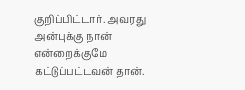குறிப்பிட்டார். அவரது அன்புக்கு நான் என்றைக்குமே கட்டுப்பட்டவன் தான்.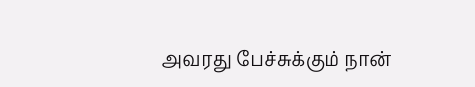அவரது பேச்சுக்கும் நான்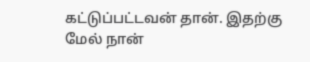கட்டுப்பட்டவன் தான். இதற்கு மேல் நான்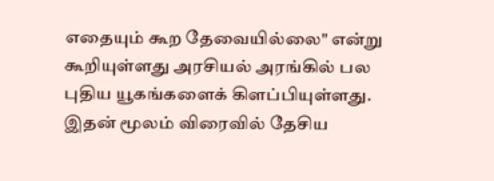எதையும் கூற தேவையில்லை" என்று கூறியுள்ளது அரசியல் அரங்கில் பல புதிய யூகங்களைக் கிளப்பியுள்ளது. இதன் மூலம் விரைவில் தேசிய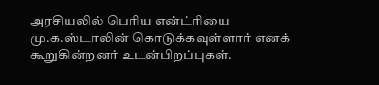அரசியலில் பெரிய என்ட்ரியை மு.க.ஸ்டாலின் கொடுக்கவுள்ளார் எனக் கூறுகின்றனர் உடன்பிறப்புகள்.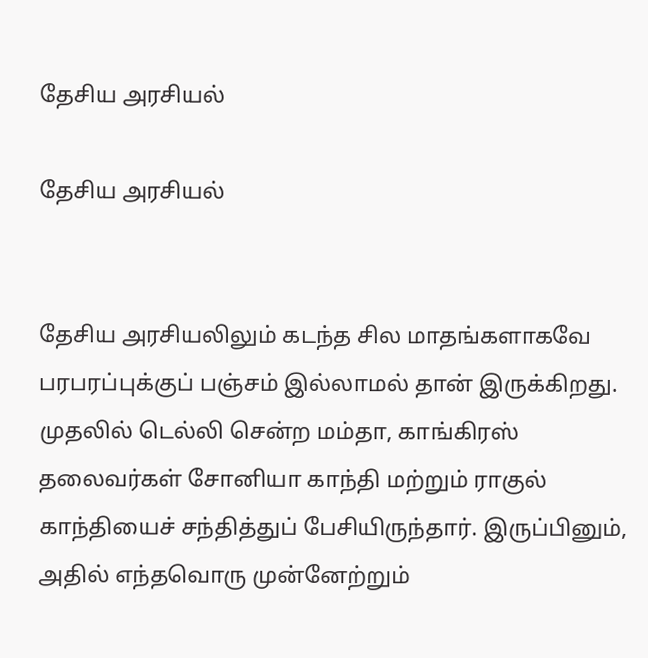தேசிய அரசியல்

தேசிய அரசியல்


தேசிய அரசியலிலும் கடந்த சில மாதங்களாகவே பரபரப்புக்குப் பஞ்சம் இல்லாமல் தான் இருக்கிறது. முதலில் டெல்லி சென்ற மம்தா, காங்கிரஸ் தலைவர்கள் சோனியா காந்தி மற்றும் ராகுல் காந்தியைச் சந்தித்துப் பேசியிருந்தார். இருப்பினும், அதில் எந்தவொரு முன்னேற்றும்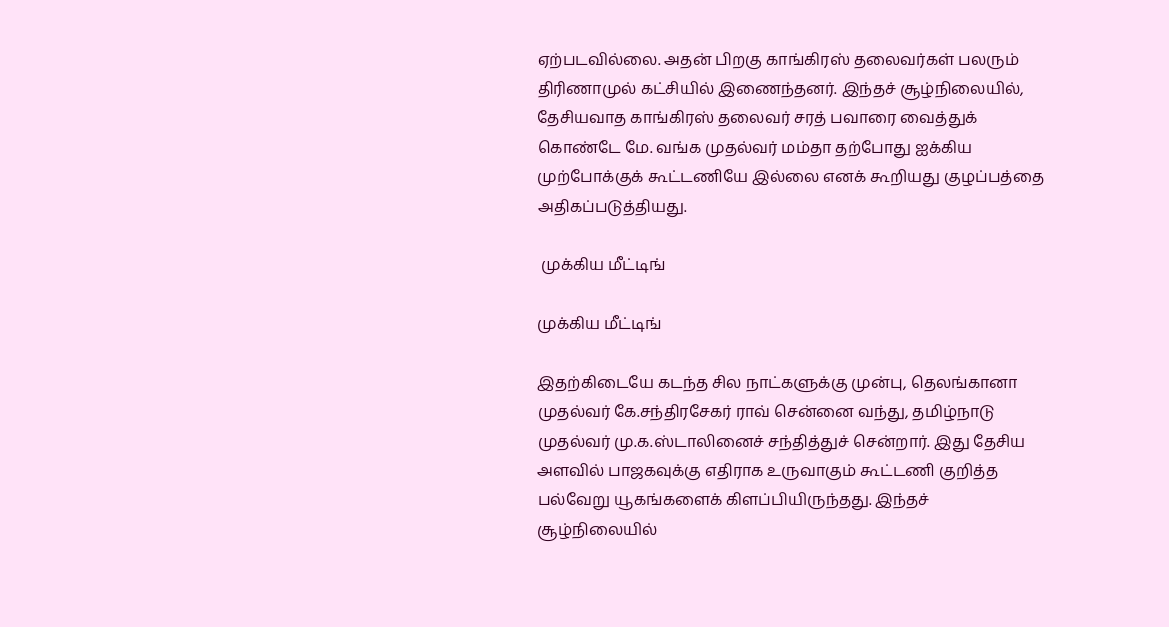ஏற்படவில்லை. அதன் பிறகு காங்கிரஸ் தலைவர்கள் பலரும் திரிணாமுல் கட்சியில் இணைந்தனர். இந்தச் சூழ்நிலையில், தேசியவாத காங்கிரஸ் தலைவர் சரத் பவாரை வைத்துக் கொண்டே மே. வங்க முதல்வர் மம்தா தற்போது ஐக்கிய முற்போக்குக் கூட்டணியே இல்லை எனக் கூறியது குழப்பத்தை அதிகப்படுத்தியது.

 முக்கிய மீட்டிங்

முக்கிய மீட்டிங்

இதற்கிடையே கடந்த சில நாட்களுக்கு முன்பு, தெலங்கானா முதல்வர் கே.சந்திரசேகர் ராவ் சென்னை வந்து, தமிழ்நாடு முதல்வர் மு.க.ஸ்டாலினைச் சந்தித்துச் சென்றார். இது தேசிய அளவில் பாஜகவுக்கு எதிராக உருவாகும் கூட்டணி குறித்த பல்வேறு யூகங்களைக் கிளப்பியிருந்தது. இந்தச் சூழ்நிலையில்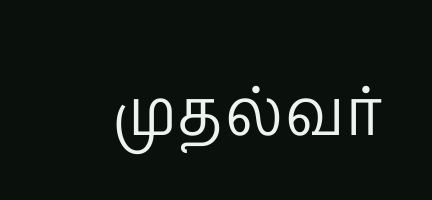முதல்வர்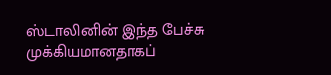ஸ்டாலினின் இந்த பேச்சு முக்கியமானதாகப்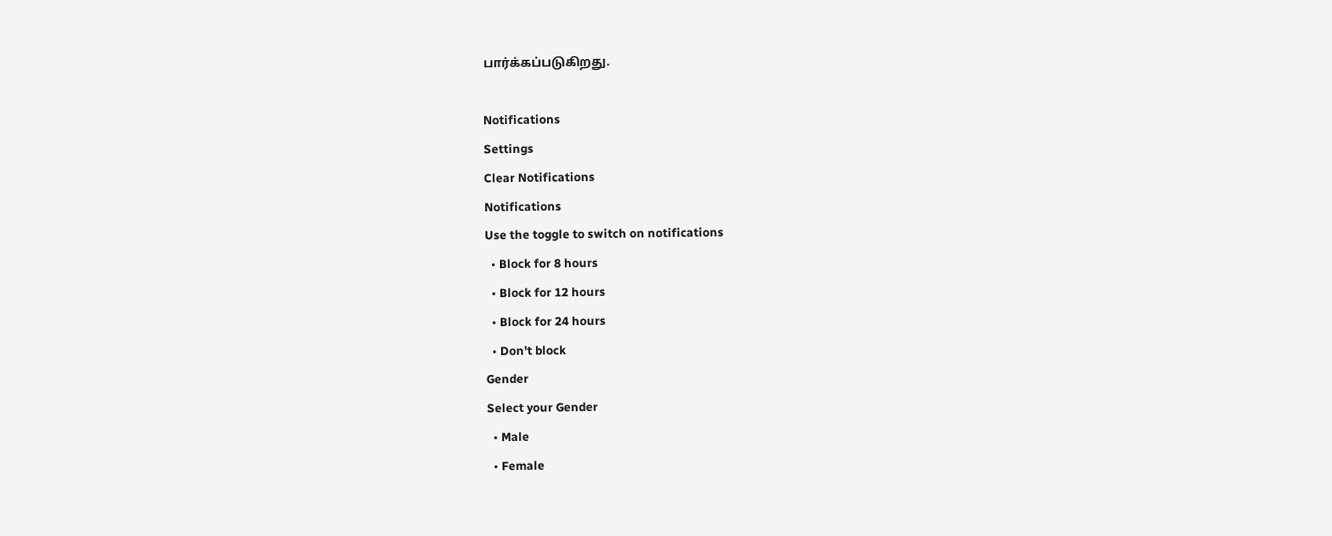பார்க்கப்படுகிறது.

Notifications
Settings
Clear Notifications
Notifications
Use the toggle to switch on notifications
  • Block for 8 hours
  • Block for 12 hours
  • Block for 24 hours
  • Don't block
Gender
Select your Gender
  • Male
  • Female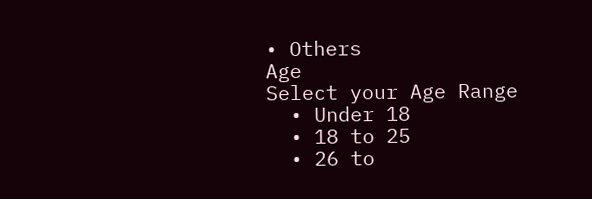• Others
Age
Select your Age Range
  • Under 18
  • 18 to 25
  • 26 to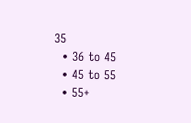35
  • 36 to 45
  • 45 to 55
  • 55+